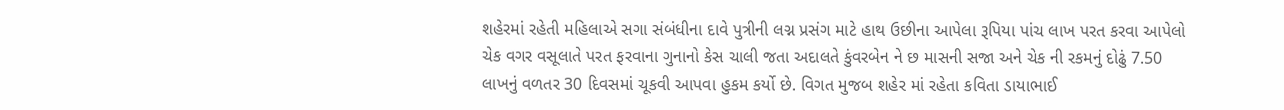શહેરમાં રહેતી મહિલાએ સગા સંબંધીના દાવે પુત્રીની લગ્ન પ્રસંગ માટે હાથ ઉછીના આપેલા રૂપિયા પાંચ લાખ પરત કરવા આપેલો ચેક વગર વસૂલાતે પરત ફરવાના ગુનાનો કેસ ચાલી જતા અદાલતે કુંવરબેન ને છ માસની સજા અને ચેક ની રકમનું દોઢું 7.50 લાખનું વળતર 30 દિવસમાં ચૂકવી આપવા હુકમ કર્યો છે. વિગત મુજબ શહેર માં રહેતા કવિતા ડાયાભાઈ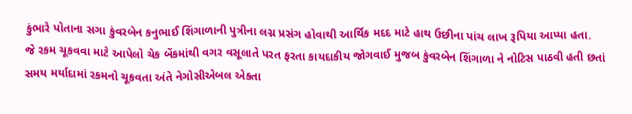કુંભારે પોતાના સગા કુંવરબેન કનુભાઈ શિંગાળાની પુત્રીના લગ્ન પ્રસંગ હોવાથી આર્થિક મદદ માટે હાથ ઉછીના પાંચ લાખ રૂપિયા આપ્યા હતા.
જે રકમ ચૂકવવા માટે આપેલો ચેક બેંકમાંથી વગર વસૂલાતે પરત ફરતા કાયદાકીય જોગવાઈ મુજબ કુંવરબેન શિંગાળા ને નોટિસ પાઠવી હતી છતાં સમય મર્યાદામાં રકમનો ચૂકવતા અંતે નેગોસીએબલ એકતા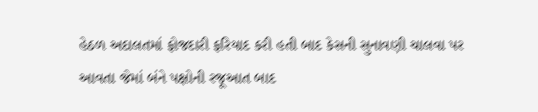હેઠળ અદાલતમાં ફોજદારી ફરિયાદ કરી હતી બાદ કેસની સુનાવણી ચાલવા પર આવતા જેમાં બંને પક્ષોની રજૂઆત બાદ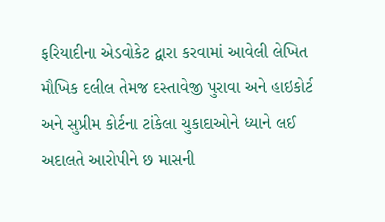ફરિયાદીના એડવોકેટ દ્વારા કરવામાં આવેલી લેખિત મૌખિક દલીલ તેમજ દસ્તાવેજી પુરાવા અને હાઇકોર્ટ અને સુપ્રીમ કોર્ટના ટાંકેલા ચુકાદાઓને ધ્યાને લઈ અદાલતે આરોપીને છ માસની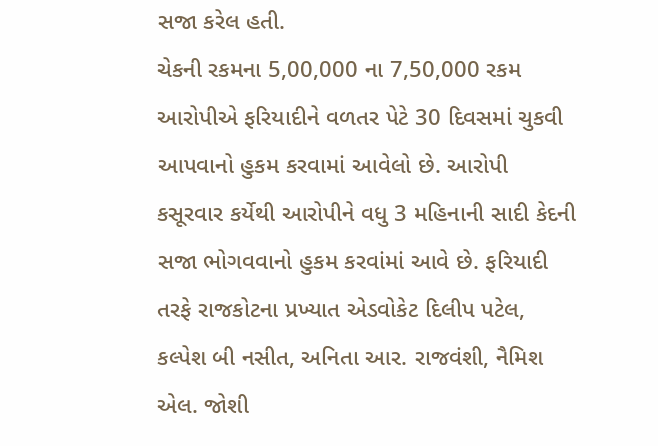સજા કરેલ હતી.
ચેકની રકમના 5,00,000 ના 7,50,000 રકમ આરોપીએ ફરિયાદીને વળતર પેટે 30 દિવસમાં ચુકવી આપવાનો હુકમ કરવામાં આવેલો છે. આરોપી કસૂરવાર કર્યેથી આરોપીને વધુ 3 મહિનાની સાદી કેદની સજા ભોગવવાનો હુકમ કરવાંમાં આવે છે. ફરિયાદી તરફે રાજકોટના પ્રખ્યાત એડવોકેટ દિલીપ પટેલ, કલ્પેશ બી નસીત, અનિતા આર. રાજવંશી, નૈમિશ એલ. જોશી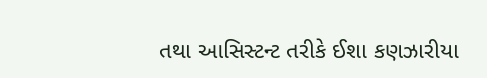તથા આસિસ્ટન્ટ તરીકે ઈશા કણઝારીયા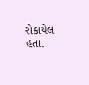રોકાયેલ હતા.